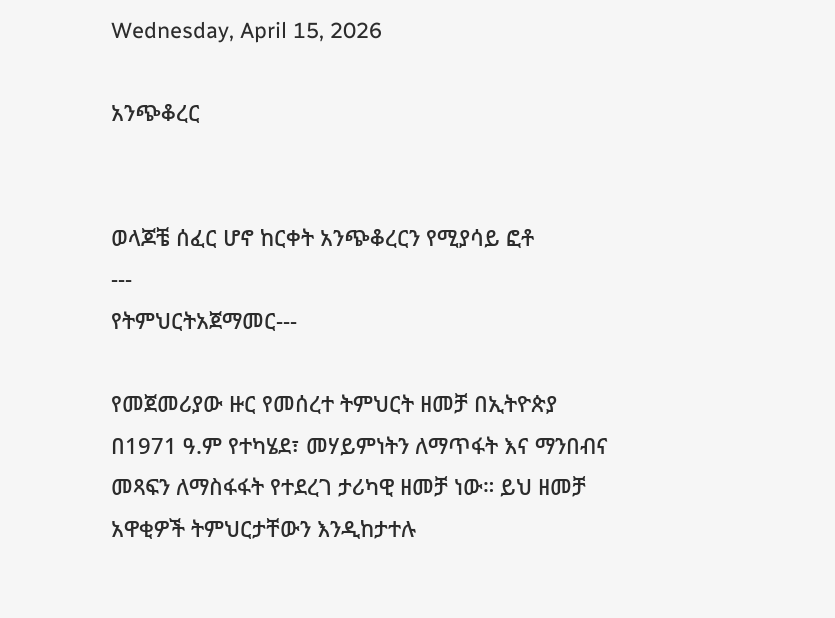Wednesday, April 15, 2026

አንጭቆረር


ወላጆቼ ሰፈር ሆኖ ከርቀት አንጭቆረርን የሚያሳይ ፎቶ
---
የትምህርትአጀማመር---

የመጀመሪያው ዙር የመሰረተ ትምህርት ዘመቻ በኢትዮጵያ በ1971 ዓ.ም የተካሄደ፣ መሃይምነትን ለማጥፋት እና ማንበብና መጻፍን ለማስፋፋት የተደረገ ታሪካዊ ዘመቻ ነው። ይህ ዘመቻ አዋቂዎች ትምህርታቸውን እንዲከታተሉ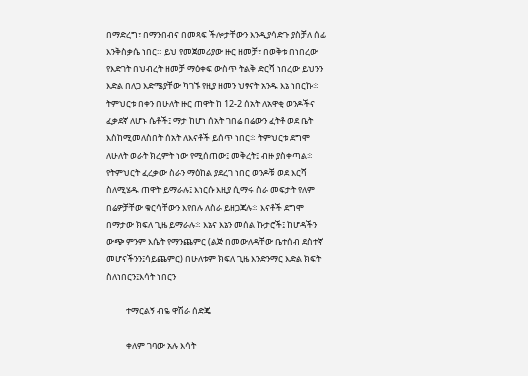በማድረግ፣ በማንበብና በመጻፍ ችሎታቸውን እንዲያሳድጉ ያስቻለ ሰፊ እንቅስቃሴ ነበር። ይህ የመጀመሪያው ዙር ዘመቻ፣ በወቅቱ በነበረው የእድገት በህብረት ዘመቻ ማዕቀፍ ውስጥ ትልቅ ድርሻ ነበረው ይህንን እድል በለጋ እድሜያቸው ካገኙ የዚያ ዘመን ህፃናት አንዱ እኔ ነበርኩ፨ ትምህርቱ በቀን በሁለት ዙር ጠዋት ከ 12-2 ሰአት ለአዋቂ ወንዶችና ፈቃደኛ ለሆኑ ሴቶች፤ ማታ ከሆነ ሰአት ገበሬ በሬውን ፈትቶ ወደ ቤት እስከሚመለስበት ሰአት ለእናቶች ይሰጥ ነበር፨ ትምህርቱ ደግሞ ለሁለት ወራት ክረምት ነው የሚሰጠው፤ መቅረት፤ ብዙ ያስቀጣል፨ የትምህርት ፈረቃው ስራን ማዕከል ያደረገ ነበር ወንዶቹ ወደ እርሻ ስለሚሄዱ ጠዋት ይማራሉ፤ እነርሱ እዚያ ሲማሩ ስራ መፍታት የለም በሬዎቻቸው ቁርሳቸውን እየበሉ ለስራ ይዘጋጃሉ፨ እናቶች ደግሞ በማታው ክፍለ ጊዜ ይማራሉ፨ እኔና እኔን መሰል ኩታሮች፤ ከሆዳችን ውጭ ምንም እሴት የማንጨምር (ልጅ በመውለዳቸው ቤተሰብ ደስተኛ መሆናችንን፤ሳይጨምር) በሁለቱም ክፍለ ጊዜ እንድንማር እድል ክፍት ስለነበርን፤እሳት ነበርን

          ተማርልኝ ብዬ ዋሽራ ሰድጄ

          ቀለም ገባው አሉ እሳት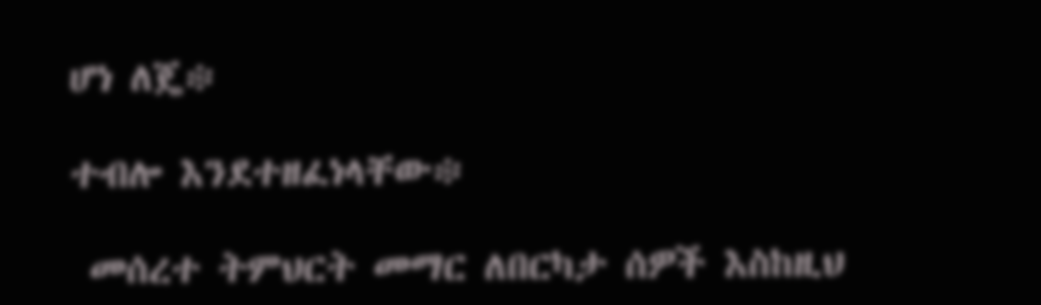ሆነ ለጄ፨

ተብሎ እንደተዘፈነላቸው፨

 መሰረተ ትምህርት መማር ለበርካታ ሰዎች እስከዚህ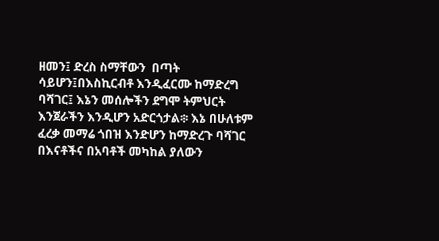ዘመን፤ ድረስ ስማቸውን  በጣት ሳይሆን፤በእስኪርብቶ እንዲፈርሙ ከማድረግ ባሻገር፤ እኔን መሰሎችን ደግሞ ትምህርት እንጀራችን እንዲሆን አድርጎታል፨ እኔ በሁለቱም ፈረቃ መማሬ ጎበዝ እንድሆን ከማድረጉ ባሻገር በእናቶችና በአባቶች መካከል ያለውን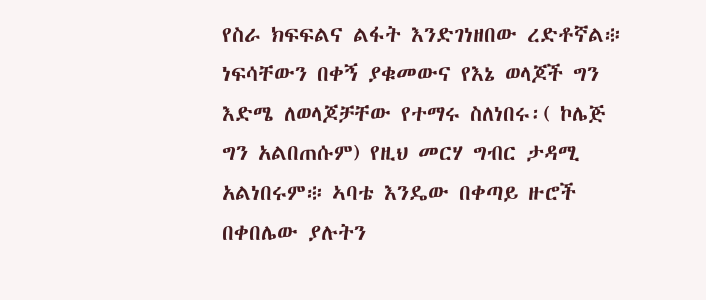የስራ ክፍፍልና ልፋት እንድገነዘበው ረድቶኛል፨ ነፍሳቸውን በቀኝ ያቁመውና የእኔ ወላጆች ግን እድሜ ለወላጆቻቸው የተማሩ ስለነበሩ፡( ኮሌጅ ግን አልበጠሱም) የዚህ መርሃ ግብር ታዳሚ አልነበሩም፨ ኣባቴ እንዴው በቀጣይ ዙሮች በቀበሌው ያሉትን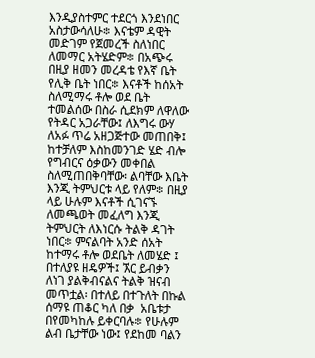እንዲያስተምር ተደርጎ እንደነበር አስታውሳለሁ፨ እናቴም ዳዊት መድገም የጀመረች ስለነበር ለመማር አትሄድም፨ በአጭሩ በዚያ ዘመን መረዳቴ የእኛ ቤት የሊቅ ቤት ነበር፨ እናቶች ከሰአት ስለሚማሩ ቶሎ ወደ ቤት ተመልሰው በስራ ሲደክም ለዋለው የትዳር አጋራቸው፤ ለእግሩ ውሃ ለአፉ ጥሬ አዘጋጅተው መጠበቅ፤ ከተቻለም እስከመንገድ ሄድ ብሎ የግብርና ዕቃውን መቀበል ስለሚጠበቅባቸው፡ ልባቸው እቤት እንጂ ትምህርቱ ላይ የለም፨ በዚያ ላይ ሁሉም እናቶች ሲገናኙ ለመጫወት መፈለግ እንጂ ትምህርት ለእነርሱ ትልቅ ዳገት ነበር፨ ምናልባት አንድ ሰአት ከተማሩ ቶሎ ወደቤት ለመሄድ ፤ በተለያዩ ዘዴዎች፤ ኧር ይብቃን ለነገ ያልቅብናልና ትልቅ ዝናብ መጥቷል፡ በተለይ በተጉለት በኩል ሰማዩ ጠቆር ካለ በቃ  አቤቱታ በየመካከሉ ይቀርባሉ፨ የሁሉም ልብ ቤታቸው ነው፤ የደከመ ባልን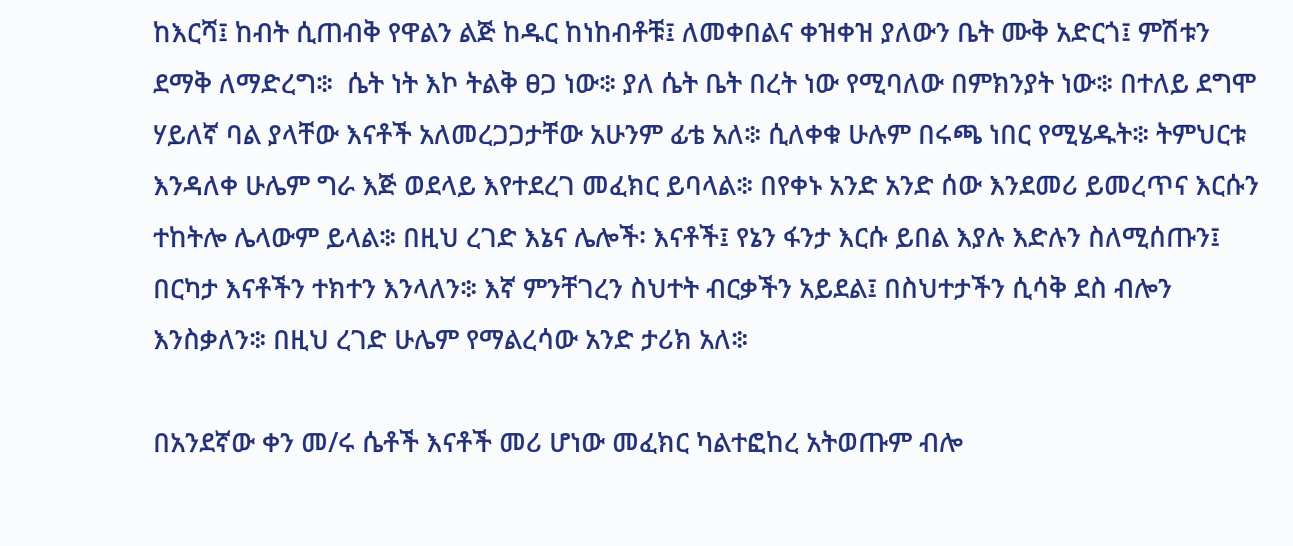ከእርሻ፤ ከብት ሲጠብቅ የዋልን ልጅ ከዱር ከነከብቶቹ፤ ለመቀበልና ቀዝቀዝ ያለውን ቤት ሙቅ አድርጎ፤ ምሽቱን ደማቅ ለማድረግ፨  ሴት ነት እኮ ትልቅ ፀጋ ነው፨ ያለ ሴት ቤት በረት ነው የሚባለው በምክንያት ነው፨ በተለይ ደግሞ ሃይለኛ ባል ያላቸው እናቶች አለመረጋጋታቸው አሁንም ፊቴ አለ፨ ሲለቀቁ ሁሉም በሩጫ ነበር የሚሄዱት፨ ትምህርቱ እንዳለቀ ሁሌም ግራ እጅ ወደላይ እየተደረገ መፈክር ይባላል፨ በየቀኑ አንድ አንድ ሰው እንደመሪ ይመረጥና እርሱን ተከትሎ ሌላውም ይላል፨ በዚህ ረገድ እኔና ሌሎች፡ እናቶች፤ የኔን ፋንታ እርሱ ይበል እያሉ እድሉን ስለሚሰጡን፤ በርካታ እናቶችን ተክተን እንላለን፨ እኛ ምንቸገረን ስህተት ብርቃችን አይደል፤ በስህተታችን ሲሳቅ ደስ ብሎን እንስቃለን፨ በዚህ ረገድ ሁሌም የማልረሳው አንድ ታሪክ አለ፨

በአንደኛው ቀን መ/ሩ ሴቶች እናቶች መሪ ሆነው መፈክር ካልተፎከረ አትወጡም ብሎ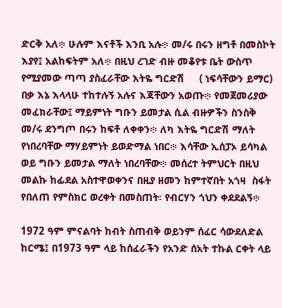ድርቅ አለ፨ ሁሉም እናቶች እንቢ አሉ፨ መ/ሩ በሩን ዘግቶ በመስኮት እያየ፤ አልከፍትም አለ፨ በዚህ ረገድ ብዙ መቆየቱ ቤት ውስጥ የሚያመው ጣጣ ያስፈራቸው እትዬ ግርድሽ     ( ነፍሳቸውን ይማር) በቃ እኔ እላላሁ ተከተሉኝ አሉና እጃቸውን አወጡ፨ የመጀመሪያው መፈክራቸው፤ ማይምነት ግቡን ይመታል ሲል ብዙዎችን ስንስቅ መ/ሩ ደንግጦ በሩን ከፍቶ ለቀቀን፨ ለካ እትዬ ግርድሽ ማለት የነበረባቸው ማሃይምነት ይወድማል ነበር፨ እሳቸው ኢሰፓኦ ይሳካል ወይ ግቡን ይመታል ማለት ነበረባቸው፨ መሰረተ ትምህርት በዚህ መልኩ ከፊደል አስተዋወቀንና በዚያ ዘመን ከምተኛበት አጎዛ  ስፋት የበለጠ የምስክር ወረቀት በመስጠት፡ የብርሃን ጎህን ቀደደልኝ፨

1972 ዓም ምናልባት ከብት ስጠብቅ ወይንም ሰፈር ሳውደለድል ከርሜ፤ በ1973 ዓም ላይ ከሰፈራችን የአንድ ሰአት ተኩል ርቀት ላይ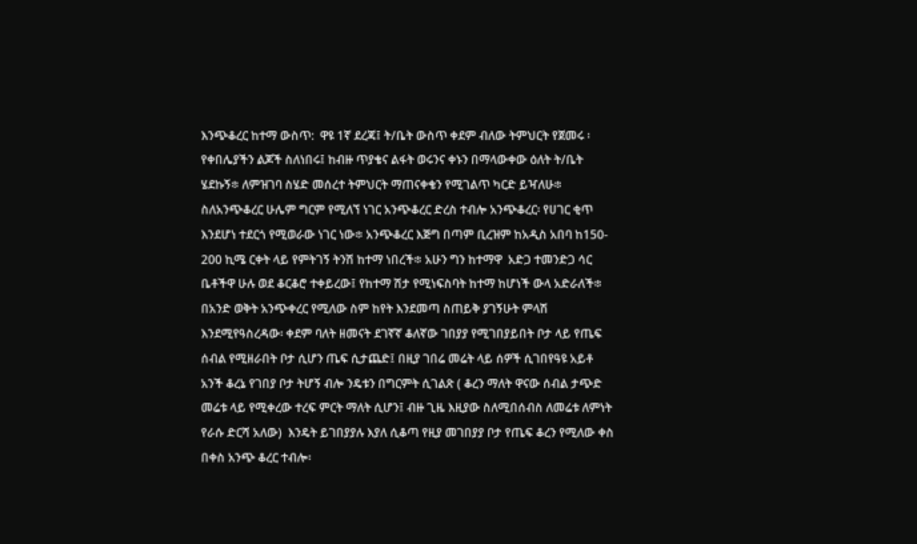እንጭቆረር ከተማ ውስጥ:  ዋዩ 1ኛ ደረጃ፤ ት/ቤት ውስጥ ቀደም ብለው ትምህርት የጀመሩ ፡የቀበሌያችን ልጆች ስለነበሩ፤ ከብዙ ጥያቄና ልፋት ወሩንና ቀኑን በማላውቀው ዕለት ት/ቤት ሄደኩኝ፨ ለምዝገባ ስሄድ መሰረተ ትምህርት ማጠናቀቄን የሚገልጥ ካርድ ይዣለሁ፨  ስለአንጭቆረር ሁሌም ግርም የሚለኘ ነገር አንጭቆረር ድረስ ተብሎ አንጭቆረር፡ የሀገር ቂጥ እንደሆነ ተደርጎ የሚወራው ነገር ነው፨ አንጭቆረር እጅግ በጣም ቢረዝም ከአዲስ አበባ ከ150- 200 ኪሜ ርቀት ላይ የምትገኝ ትንሽ ከተማ ነበረች፨ አሁን ግን ከተማዋ  አድጋ ተመንድጋ ሳር ቤቶችዋ ሁሉ ወደ ቆርቆሮ ተቀይረው፤ የከተማ ሽታ የሚነፍስባት ከተማ ከሆነች ውላ አድራለች፨ በአንድ ወቅት አንጭቀረር የሚለው ስም ከየት እንደመጣ ስጠይቅ ያገኝሁት ምላሽ እንደሚየዓስረዳው፡ ቀደም ባለት ዘመናት ደገኛኛ ቆለኛው ገበያያ የሚገበያይበት ቦታ ላይ የጤፍ  ሰብል የሚዘራበት ቦታ ሲሆን ጤፍ ሲታጨድ፤ በዚያ ገበሬ መሬት ላይ ሰዎች ሲገበየዓዩ አይቶ  አንች ቆረኔ የገበያ ቦታ ትሆኝ ብሎ ንዴቱን በግርምት ሲገልጽ ( ቆረን ማለት ዋናው ሰብል ታጭድ መሬቱ ላይ የሚቀረው ተረፍ ምርት ማለት ሲሆን፤ ብዙ ጊዜ እዚያው ስለሚበሰብስ ለመሬቱ ለምነት የራሱ ድርሻ አለው)  እንዴት ይገበያያሉ እያለ ሲቆጣ የዚያ መገበያያ ቦታ የጤፍ ቆረን የሚለው ቀስ በቀስ አንጭ ቆረር ተብሎ፡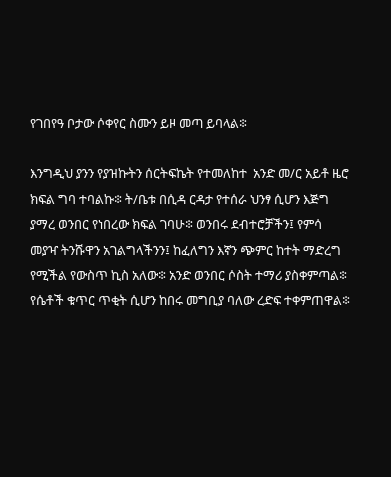የገበየዓ ቦታው ሶቀየር ስሙን ይዞ መጣ ይባላል፨

እንግዲህ ያንን የያዝኩትን ሰርትፍኬት የተመለከተ  አንድ መ/ር አይቶ ዜሮ ክፍል ግባ ተባልኩ፨ ት/ቤቱ በሲዳ ርዳታ የተሰራ ህንፃ ሲሆን እጅግ ያማረ ወንበር የነበረው ክፍል ገባሁ፨ ወንበሩ ደብተሮቻችን፤ የምሳ መያዣ ትንሹዋን አገልግላችንን፤ ከፈለግን እኛን ጭምር ከተት ማድረግ የሚችል የውስጥ ኪስ አለው፨ አንድ ወንበር ሶስት ተማሪ ያስቀምጣል፨ የሴቶች ቁጥር ጥቂት ሲሆን ከበሩ መግቢያ ባለው ረድፍ ተቀምጠዋል፨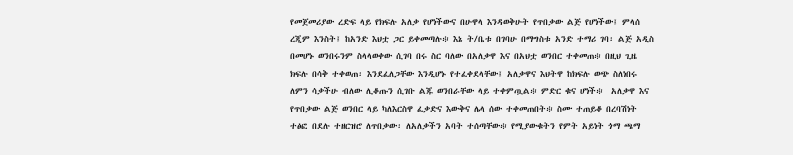የመጀመሪያው ረድፍ ላይ የክፍሉ አለቃ የሆነችውና በሁዋላ እንዳወቅሁት የጥበቃው ልጅ የሆነችው፤ ምላሰ ረጂም እንስት፤ ከአንድ እህቷ ጋር ይቀመጣሉ፨ እኔ ት/ቤቱ በገባሁ በማግስቱ አንድ ተማሪ ገባ፡ ልጅ አዲስ በመሆኑ ወንበሩንም ስላላወቀው ሲገባ በሩ ስር ባለው በአለቃዋ እና በአህቷ ወንበር ተቀመጠ፨ በዚህ ጊዜ ክፍሉ በሳቅ ተቀወጠ፡ እንደፈለጋቸው እንዲሆኑ የተፈቀደላቸው፤ አለቃዋና እህትዋ ከክፍሉ ወጭ ስለነበሩ ለምን ሳቃችሁ ብለው ሊቆጡን ሲገቡ ልጁ ወንበራቸው ላይ ተቀምጧል፨ ምድር ቁና ሆነች፨  አለቃዋ እና የጥበቃው ልጅ ወንበር ላይ ካለእርስዋ ፈቃድና እውቅና ሌላ ሰው ተቀመጠበት፨ ስሙ ተጠይቆ በረባሽነት ተፅፎ በደሉ ተዘርዝሮ ለጥበቃው፡ ለአለቃችን አባት ተሰጣቸው፨ የሚያውቁትን የምት አይነት ጎማ ጫማ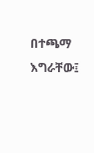በተጫማ እግራቸው፤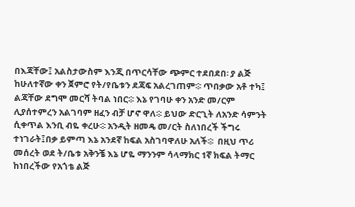በእጃቸው፤ አልስታውስም እንጂ በጥርሳቸው ጭምር ተደበደበ፡ ያ ልጅ ከሁለተኛው ቀን ጀምሮ የት/የቤቱን ደጃፍ አልረገጠም፨ ጥበቃው አቶ ተካ፤ ልጃቸው ደግሞ መርሻ ትባል ነበር፨ እኔ የገባሁ ቀን አንድ መ/ርም ሊያሰተምረን አልገባም ዘፈን ብቻ ሆኖ ዋለ፨ ይህው ድርጊት ለአንድ ሳምንት ሲቀጥል እንቢ ብዬ ቀረሁ፨ አንዲት ዘመዴ መ/ርት ስለነበረች ችግሩ ተነገራት፤በቃ ይምጣ እኔ አንደኛ ከፍል አስገባዋለሁ አለች፨  በዚህ ጥሪ መሰረት ወደ ት/ቤቱ አቅንቼ እኔ ሆዬ ማንንም ሳላማክር 1ኛ ክፍል ትማር ከነበረችው የአጎቴ ልጅ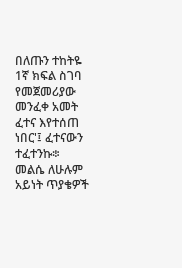በለጡን ተከትዬ  1ኛ ክፍል ስገባ የመጀመሪያው መንፈቀ አመት ፈተና እየተሰጠ ነበር'፤ ፈተናውን ተፈተንኩ፨ መልሴ ለሁሉም አይነት ጥያቄዎች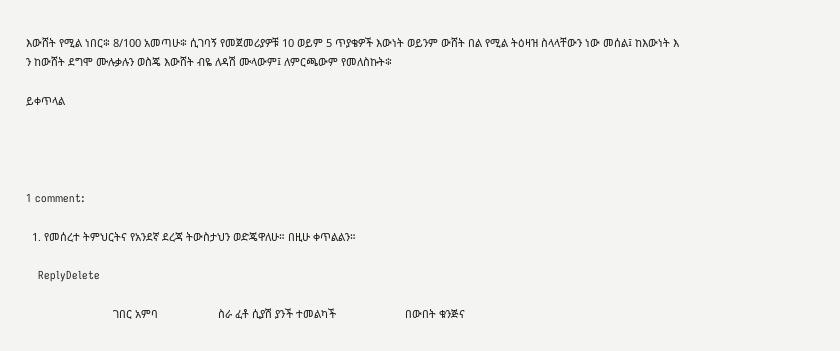እውሸት የሚል ነበር፨ 8/100 አመጣሁ፨ ሲገባኝ የመጀመሪያዎቹ 10 ወይም 5 ጥያቄዎች እውነት ወይንም ውሸት በል የሚል ትዕዛዝ ስላላቸውን ነው መሰል፤ ከእውነት እ ን ከውሸት ደግሞ ሙሉቃሉን ወስጄ እውሸት ብዬ ለዳሽ ሙላውም፤ ለምርጫውም የመለስኩት፨

ይቀጥላል




1 comment:

  1. የመሰረተ ትምህርትና የአንደኛ ደረጃ ትውስታህን ወድጄዋለሁ። በዚሁ ቀጥልልን።

    ReplyDelete

                             ገበር አምባ                    ስራ ፈቶ ሲያሽ ያንች ተመልካች                       በውበት ቁንጅና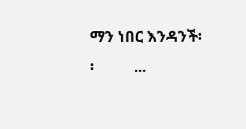ማን ነበር እንዳንች፡፡          ...